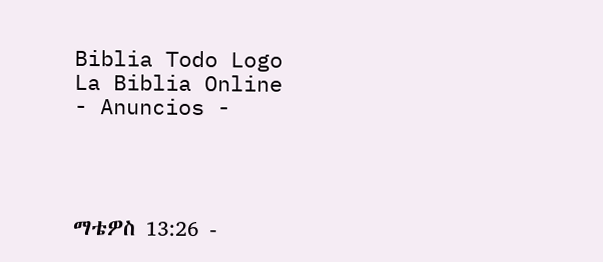Biblia Todo Logo
La Biblia Online
- Anuncios -




ማቴዎስ 13:26 -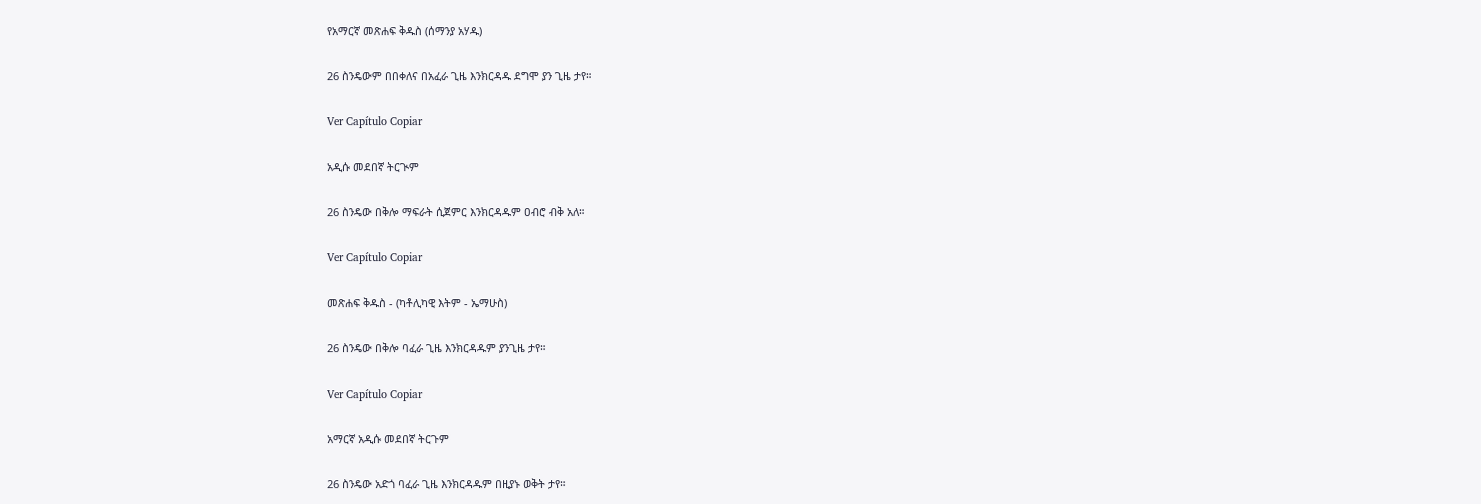የአማርኛ መጽሐፍ ቅዱስ (ሰማንያ አሃዱ)

26 ስንዴውም በበቀለና በአፈራ ጊዜ እንክርዳዱ ደግሞ ያን ጊዜ ታየ።

Ver Capítulo Copiar

አዲሱ መደበኛ ትርጒም

26 ስንዴው በቅሎ ማፍራት ሲጀምር እንክርዳዱም ዐብሮ ብቅ አለ።

Ver Capítulo Copiar

መጽሐፍ ቅዱስ - (ካቶሊካዊ እትም - ኤማሁስ)

26 ስንዴው በቅሎ ባፈራ ጊዜ እንክርዳዱም ያንጊዜ ታየ።

Ver Capítulo Copiar

አማርኛ አዲሱ መደበኛ ትርጉም

26 ስንዴው አድጎ ባፈራ ጊዜ እንክርዳዱም በዚያኑ ወቅት ታየ።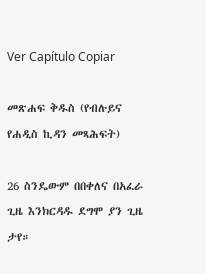Ver Capítulo Copiar

መጽሐፍ ቅዱስ (የብሉይና የሐዲስ ኪዳን መጻሕፍት)

26 ስንዴውም በበቀለና በአፈራ ጊዜ እንክርዳዱ ደግሞ ያን ጊዜ ታየ።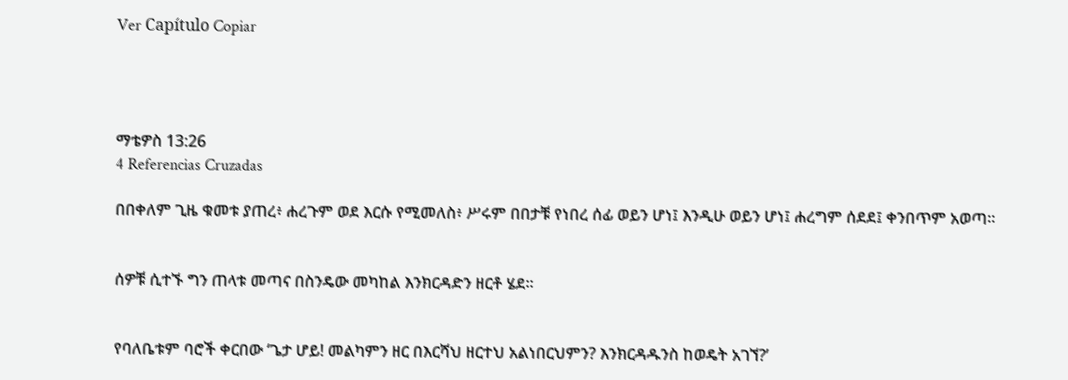Ver Capítulo Copiar




ማቴዎስ 13:26
4 Referencias Cruzadas

በበቀለም ጊዜ ቁመቱ ያጠረ፥ ሐረጉም ወደ እርሱ የሚመለስ፥ ሥሩም በበታቹ የነበረ ሰፊ ወይን ሆነ፤ እንዲሁ ወይን ሆነ፤ ሐረግም ሰደደ፤ ቀንበጥም አወጣ።


ሰዎቹ ሲተኙ ግን ጠላቱ መጣና በስንዴው መካከል እንክርዳድን ዘርቶ ሄደ።


የባለቤቱም ባሮች ቀርበው ‘ጌታ ሆይ! መልካምን ዘር በእርሻህ ዘርተህ አልነበርህምን? እንክርዳዱንስ ከወዴት አገኘ?’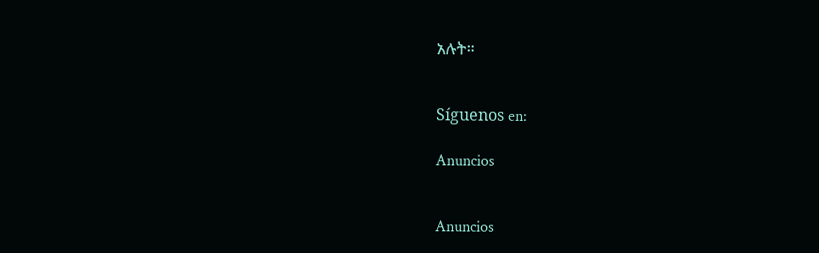አሉት።


Síguenos en:

Anuncios


Anuncios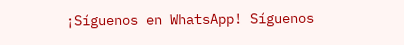¡Síguenos en WhatsApp! Síguenos